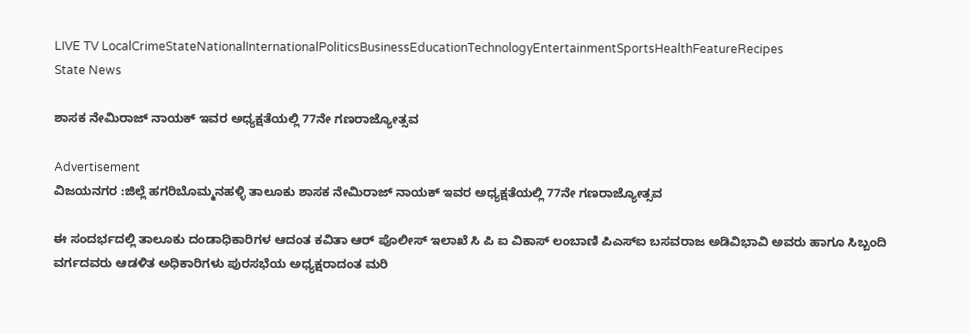LIVE TV LocalCrimeStateNationalInternationalPoliticsBusinessEducationTechnologyEntertainmentSportsHealthFeatureRecipes
State News

ಶಾಸಕ ನೇಮಿರಾಜ್ ನಾಯಕ್ ಇವರ ಅಧ್ಯಕ್ಷತೆಯಲ್ಲಿ 77ನೇ ಗಣರಾಜ್ಯೋತ್ಸವ

Advertisement
ವಿಜಯನಗರ :ಜಿಲ್ಲೆ ಹಗರಿಬೊಮ್ಮನಹಳ್ಳಿ ತಾಲೂಕು ಶಾಸಕ ನೇಮಿರಾಜ್ ನಾಯಕ್ ಇವರ ಅಧ್ಯಕ್ಷತೆಯಲ್ಲಿ 77ನೇ ಗಣರಾಜ್ಯೋತ್ಸವ

ಈ ಸಂದರ್ಭದಲ್ಲಿ ತಾಲೂಕು ದಂಡಾಧಿಕಾರಿಗಳ ಆದಂತ ಕವಿತಾ ಆರ್ ಪೊಲೀಸ್ ಇಲಾಖೆ ಸಿ ಪಿ ಐ ವಿಕಾಸ್ ಲಂಬಾಣಿ ಪಿಎಸ್ಐ ಬಸವರಾಜ ಅಡಿವಿಭಾವಿ ಅವರು ಹಾಗೂ ಸಿಬ್ಬಂದಿ ವರ್ಗದವರು ಆಡಳಿತ ಅಧಿಕಾರಿಗಳು ಪುರಸಭೆಯ ಅಧ್ಯಕ್ಷರಾದಂತ ಮರಿ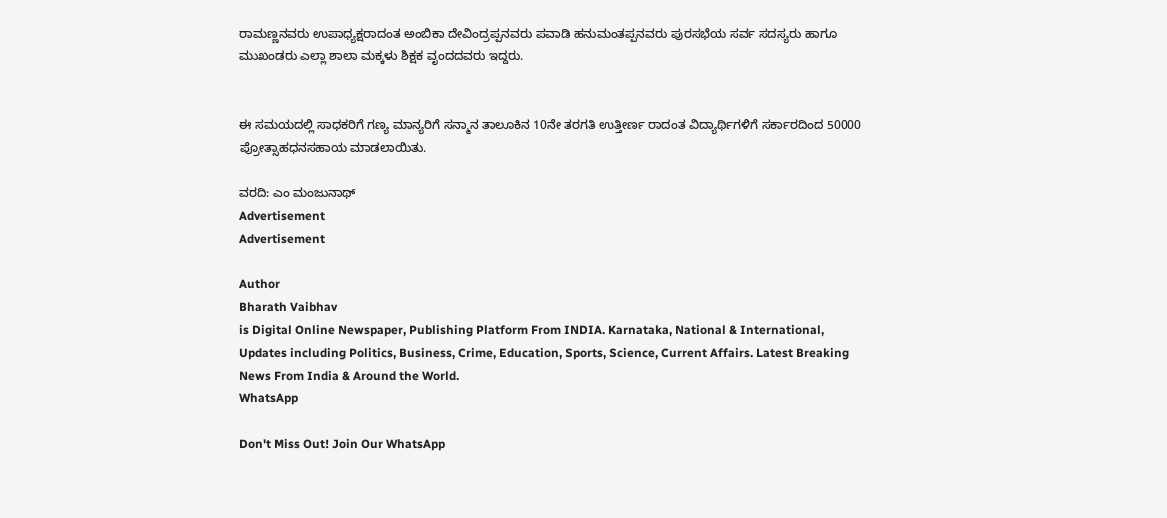ರಾಮಣ್ಣನವರು ಉಪಾಧ್ಯಕ್ಷರಾದಂತ ಅಂಬಿಕಾ ದೇವಿಂದ್ರಪ್ಪನವರು ಪವಾಡಿ ಹನುಮಂತಪ್ಪನವರು ಪುರಸಭೆಯ ಸರ್ವ ಸದಸ್ಯರು ಹಾಗೂ ಮುಖಂಡರು ಎಲ್ಲಾ ಶಾಲಾ ಮಕ್ಕಳು ಶಿಕ್ಷಕ ವೃಂದದವರು ಇದ್ದರು.


ಈ ಸಮಯದಲ್ಲಿ ಸಾಧಕರಿಗೆ ಗಣ್ಯ ಮಾನ್ಯರಿಗೆ ಸನ್ಮಾನ ತಾಲೂಕಿನ 10ನೇ ತರಗತಿ ಉತ್ತೀರ್ಣ ರಾದಂತ ವಿದ್ಯಾರ್ಥಿಗಳಿಗೆ ಸರ್ಕಾರದಿಂದ 50000 ಪ್ರೋತ್ಸಾಹಧನಸಹಾಯ ಮಾಡಲಾಯಿತು.

ವರದಿ: ಎಂ ಮಂಜುನಾಥ್
Advertisement
Advertisement

Author
Bharath Vaibhav
is Digital Online Newspaper, Publishing Platform From INDIA. Karnataka, National & International, Updates including Politics, Business, Crime, Education, Sports, Science, Current Affairs. Latest Breaking News From India & Around the World.
WhatsApp

Don't Miss Out! Join Our WhatsApp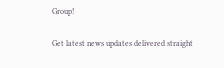Group!

Get latest news updates delivered straight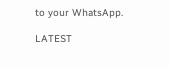to your WhatsApp.

LATEST